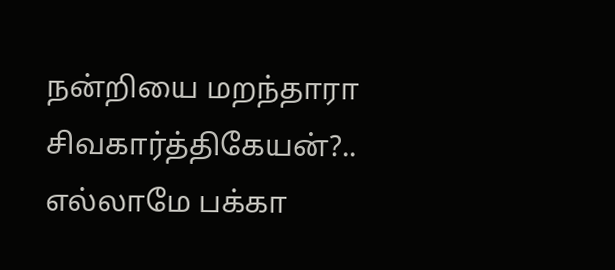நன்றியை மறந்தாரா சிவகார்த்திகேயன்?.. எல்லாமே பக்கா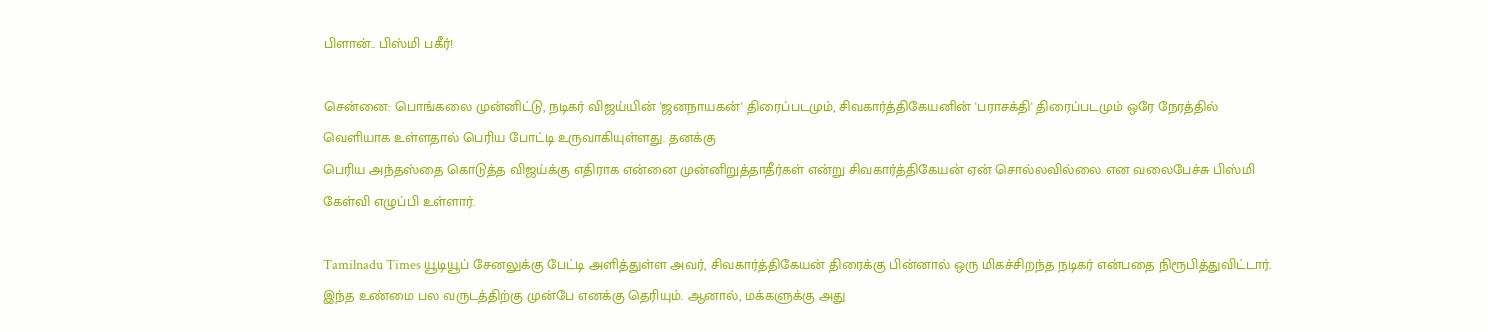பிளான்.. பிஸ்மி பகீர்!

சென்னை: பொங்கலை முன்னிட்டு, நடிகர் விஜய்யின் 'ஜனநாயகன்' திரைப்படமும், சிவகார்த்திகேயனின் 'பராசக்தி' திரைப்படமும் ஒரே நேரத்தில் வெளியாக உள்ளதால் பெரிய போட்டி உருவாகியுள்ளது. தனக்கு
பெரிய அந்தஸ்தை கொடுத்த விஜய்க்கு எதிராக என்னை முன்னிறுத்தாதீர்கள் என்று சிவகார்த்திகேயன் ஏன் சொல்லவில்லை என வலைபேச்சு பிஸ்மி கேள்வி எழுப்பி உள்ளார்.

Tamilnadu Times யூடியூப் சேனலுக்கு பேட்டி அளித்துள்ள அவர், சிவகார்த்திகேயன் திரைக்கு பின்னால் ஒரு மிகச்சிறந்த நடிகர் என்பதை நிரூபித்துவிட்டார். இந்த உண்மை பல வருடத்திற்கு முன்பே எனக்கு தெரியும். ஆனால், மக்களுக்கு அது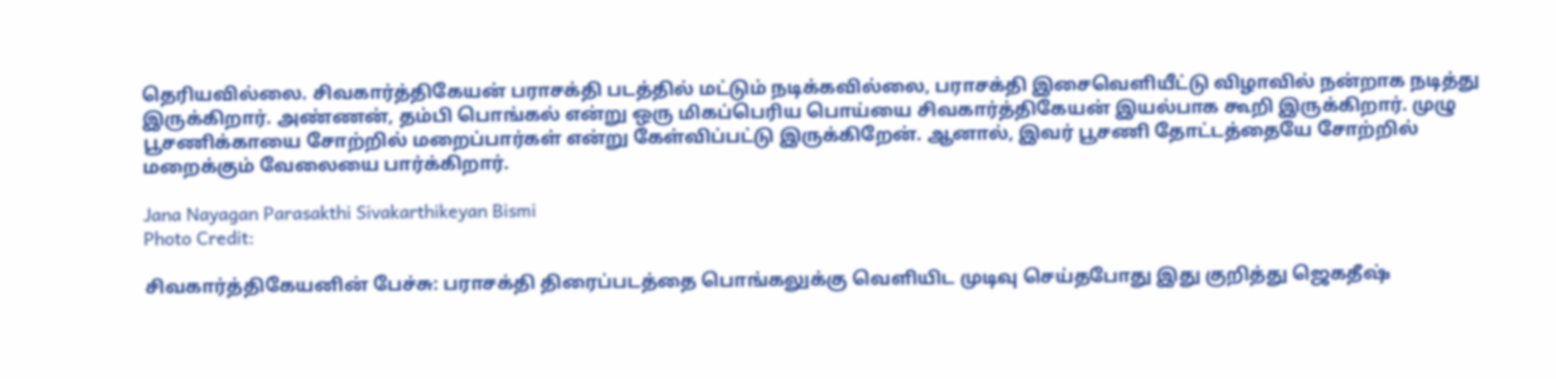தெரியவில்லை. சிவகார்த்திகேயன் பராசக்தி படத்தில் மட்டும் நடிக்கவில்லை, பராசக்தி இசைவெளியீட்டு விழாவில் நன்றாக நடித்து இருக்கிறார். அண்ணன், தம்பி பொங்கல் என்று ஒரு மிகப்பெரிய பொய்யை சிவகார்த்திகேயன் இயல்பாக கூறி இருக்கிறார். முழு பூசணிக்காயை சோற்றில் மறைப்பார்கள் என்று கேள்விப்பட்டு இருக்கிறேன். ஆனால், இவர் பூசணி தோட்டத்தையே சோற்றில் மறைக்கும் வேலையை பார்க்கிறார்.

Jana Nayagan Parasakthi Sivakarthikeyan Bismi
Photo Credit:

சிவகார்த்திகேயனின் பேச்சு: பராசக்தி திரைப்படத்தை பொங்கலுக்கு வெளியிட முடிவு செய்தபோது இது குறித்து ஜெகதீஷ்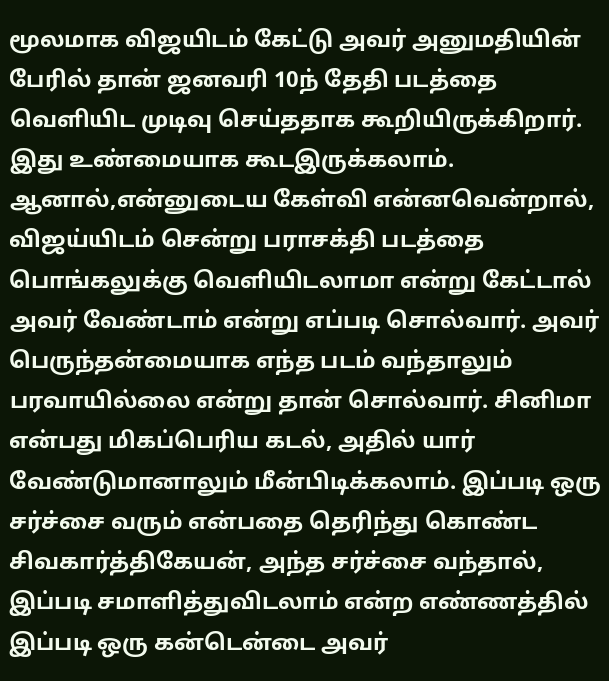மூலமாக விஜயிடம் கேட்டு அவர் அனுமதியின் பேரில் தான் ஜனவரி 10ந் தேதி படத்தை வெளியிட முடிவு செய்ததாக கூறியிருக்கிறார். இது உண்மையாக கூடஇருக்கலாம். ஆனால்,என்னுடைய கேள்வி என்னவென்றால், விஜய்யிடம் சென்று பராசக்தி படத்தை பொங்கலுக்கு வெளியிடலாமா என்று கேட்டால் அவர் வேண்டாம் என்று எப்படி சொல்வார். அவர் பெருந்தன்மையாக எந்த படம் வந்தாலும் பரவாயில்லை என்று தான் சொல்வார். சினிமா என்பது மிகப்பெரிய கடல், அதில் யார் வேண்டுமானாலும் மீன்பிடிக்கலாம். இப்படி ஒரு சர்ச்சை வரும் என்பதை தெரிந்து கொண்ட சிவகார்த்திகேயன், அந்த சர்ச்சை வந்தால், இப்படி சமாளித்துவிடலாம் என்ற எண்ணத்தில் இப்படி ஒரு கன்டென்டை அவர்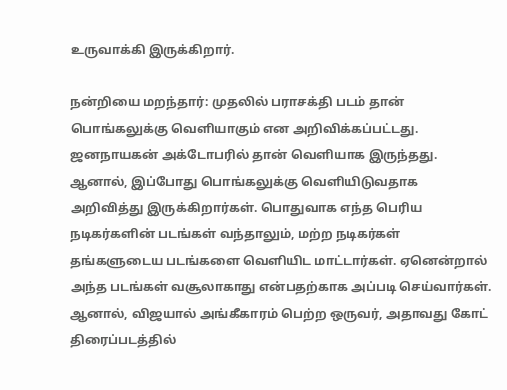உருவாக்கி இருக்கிறார்.

நன்றியை மறந்தார்: முதலில் பராசக்தி படம் தான் பொங்கலுக்கு வெளியாகும் என அறிவிக்கப்பட்டது. ஜனநாயகன் அக்டோபரில் தான் வெளியாக இருந்தது. ஆனால், இப்போது பொங்கலுக்கு வெளியிடுவதாக அறிவித்து இருக்கிறார்கள். பொதுவாக எந்த பெரிய நடிகர்களின் படங்கள் வந்தாலும், மற்ற நடிகர்கள் தங்களுடைய படங்களை வெளியிட மாட்டார்கள். ஏனென்றால் அந்த படங்கள் வசூலாகாது என்பதற்காக அப்படி செய்வார்கள். ஆனால், விஜயால் அங்கீகாரம் பெற்ற ஒருவர், அதாவது கோட் திரைப்படத்தில்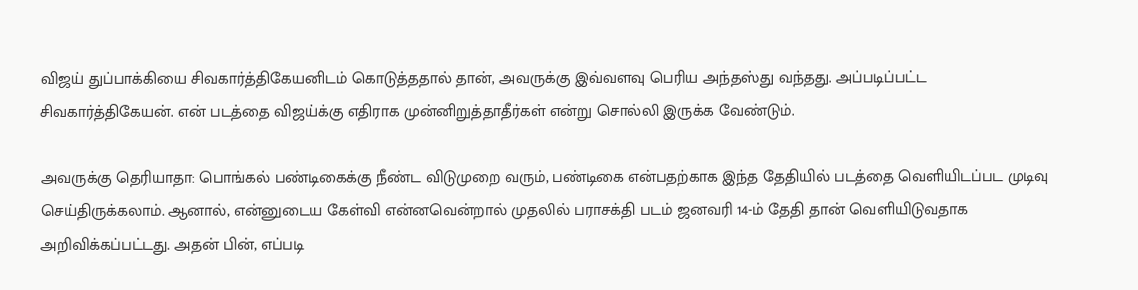விஜய் துப்பாக்கியை சிவகார்த்திகேயனிடம் கொடுத்ததால் தான், அவருக்கு இவ்வளவு பெரிய அந்தஸ்து வந்தது. அப்படிப்பட்ட சிவகார்த்திகேயன். என் படத்தை விஜய்க்கு எதிராக முன்னிறுத்தாதீர்கள் என்று சொல்லி இருக்க வேண்டும்.

அவருக்கு தெரியாதா: பொங்கல் பண்டிகைக்கு நீண்ட விடுமுறை வரும், பண்டிகை என்பதற்காக இந்த தேதியில் படத்தை வெளியிடப்பட முடிவு செய்திருக்கலாம். ஆனால், என்னுடைய கேள்வி என்னவென்றால் முதலில் பராசக்தி படம் ஜனவரி 14-ம் தேதி தான் வெளியிடுவதாக அறிவிக்கப்பட்டது. அதன் பின், எப்படி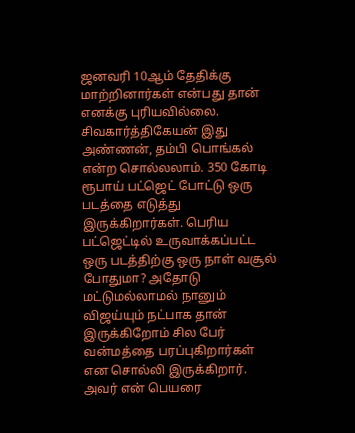ஜனவரி 10ஆம் தேதிக்கு மாற்றினார்கள் என்பது தான் எனக்கு புரியவில்லை. சிவகார்த்திகேயன் இது அண்ணன், தம்பி பொங்கல் என்ற சொல்லலாம். 350 கோடி ரூபாய் பட்ஜெட் போட்டு ஒரு படத்தை எடுத்து இருக்கிறார்கள். பெரிய பட்ஜெட்டில் உருவாக்கப்பட்ட ஒரு படத்திற்கு ஒரு நாள் வசூல் போதுமா? அதோடு மட்டுமல்லாமல் நானும் விஜய்யும் நட்பாக தான் இருக்கிறோம் சில பேர் வன்மத்தை பரப்புகிறார்கள் என சொல்லி இருக்கிறார். அவர் என் பெயரை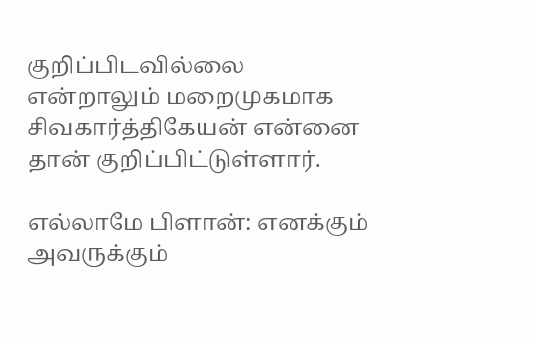குறிப்பிடவில்லை என்றாலும் மறைமுகமாக சிவகார்த்திகேயன் என்னை தான் குறிப்பிட்டுள்ளார்.

எல்லாமே பிளான்: எனக்கும் அவருக்கும்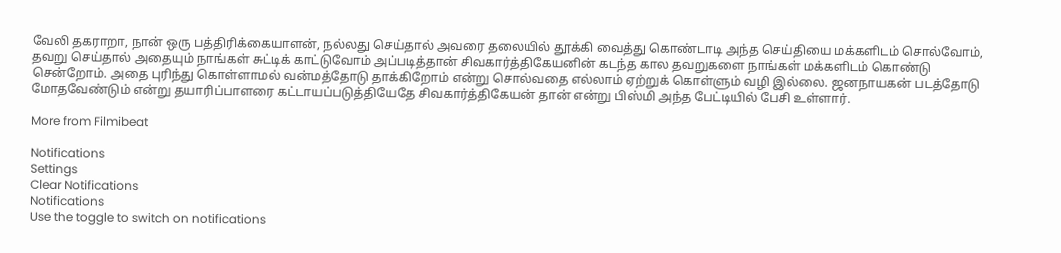வேலி தகராறா, நான் ஒரு பத்திரிக்கையாளன், நல்லது செய்தால் அவரை தலையில் தூக்கி வைத்து கொண்டாடி அந்த செய்தியை மக்களிடம் சொல்வோம், தவறு செய்தால் அதையும் நாங்கள் சுட்டிக் காட்டுவோம் அப்படித்தான் சிவகார்த்திகேயனின் கடந்த கால தவறுகளை நாங்கள் மக்களிடம் கொண்டு சென்றோம். அதை புரிந்து கொள்ளாமல் வன்மத்தோடு தாக்கிறோம் என்று சொல்வதை எல்லாம் ஏற்றுக் கொள்ளும் வழி இல்லை. ஜனநாயகன் படத்தோடு மோதவேண்டும் என்று தயாரிப்பாளரை கட்டாயப்படுத்தியேதே சிவகார்த்திகேயன் தான் என்று பிஸ்மி அந்த பேட்டியில் பேசி உள்ளார்.

More from Filmibeat

Notifications
Settings
Clear Notifications
Notifications
Use the toggle to switch on notifications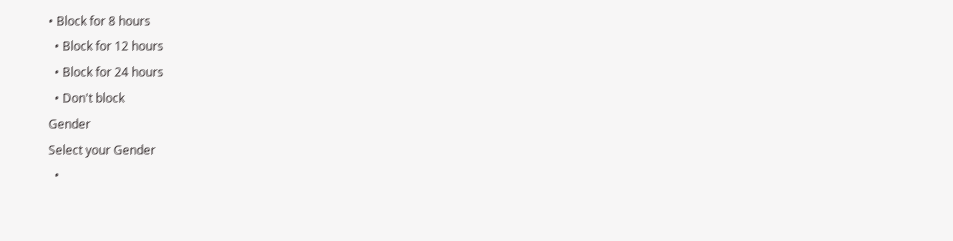• Block for 8 hours
  • Block for 12 hours
  • Block for 24 hours
  • Don't block
Gender
Select your Gender
  •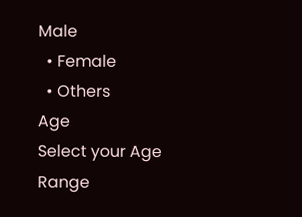Male
  • Female
  • Others
Age
Select your Age Range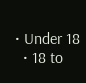• Under 18
  • 18 to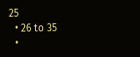25
  • 26 to 35
  •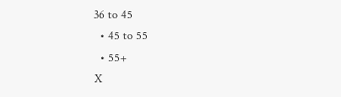36 to 45
  • 45 to 55
  • 55+
X